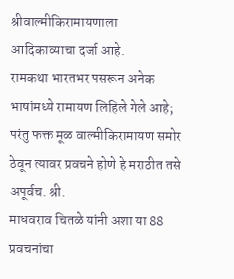श्रीवाल्मीकिरामायणाला आदिकाव्याचा दर्जा आहे.
रामकथा भारतभर पसरून अनेक भाषांमध्ये रामायण लिहिले गेले आहे;
परंतु फक्त मूळ वाल्मीकिरामायण समोर ठेवून त्यावर प्रवचने होणे हे मराठीत तसे अपूर्वच. श्री.
माधवराव चितळे यांनी अशा या 88 प्रवचनांचा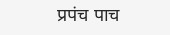प्रपंच पाच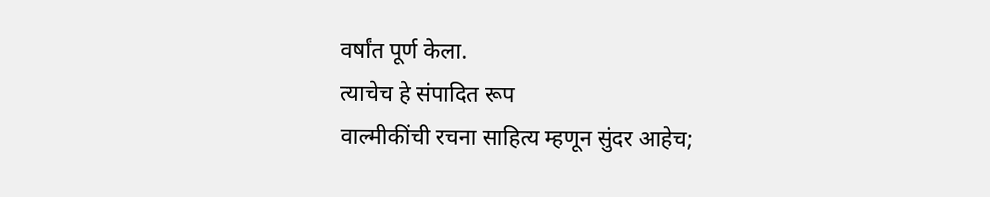वर्षांत पूर्ण केला.
त्याचेच हे संपादित रूप
वाल्मीकींची रचना साहित्य म्हणून सुंदर आहेच;